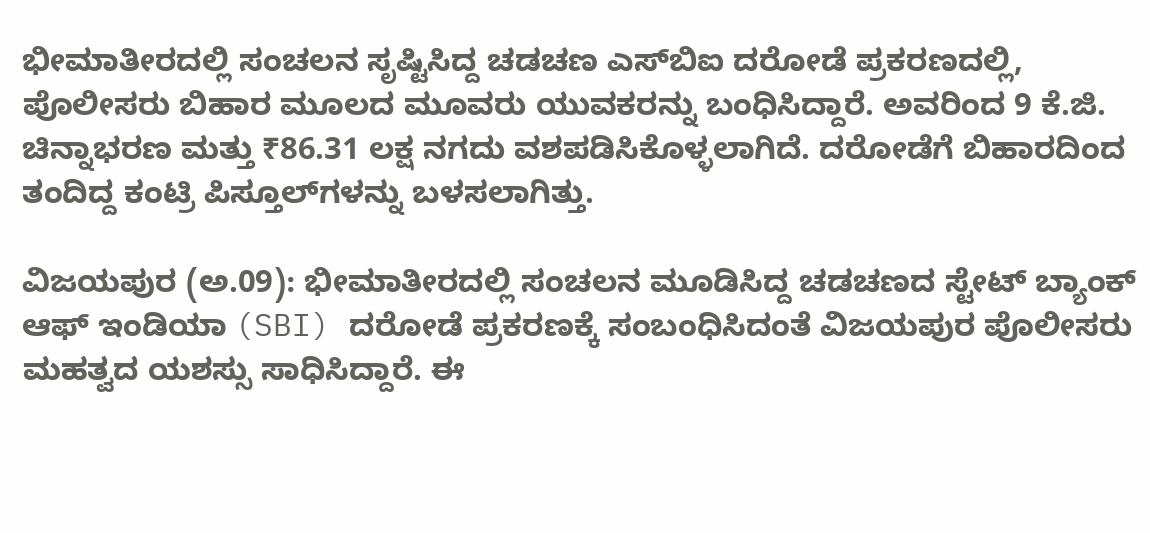ಭೀಮಾತೀರದಲ್ಲಿ ಸಂಚಲನ ಸೃಷ್ಟಿಸಿದ್ದ ಚಡಚಣ ಎಸ್‌ಬಿಐ ದರೋಡೆ ಪ್ರಕರಣದಲ್ಲಿ, ಪೊಲೀಸರು ಬಿಹಾರ ಮೂಲದ ಮೂವರು ಯುವಕರನ್ನು ಬಂಧಿಸಿದ್ದಾರೆ. ಅವರಿಂದ 9 ಕೆ.ಜಿ. ಚಿನ್ನಾಭರಣ ಮತ್ತು ₹86.31 ಲಕ್ಷ ನಗದು ವಶಪಡಿಸಿಕೊಳ್ಳಲಾಗಿದೆ. ದರೋಡೆಗೆ ಬಿಹಾರದಿಂದ ತಂದಿದ್ದ ಕಂಟ್ರಿ ಪಿಸ್ತೂಲ್‌ಗಳನ್ನು ಬಳಸಲಾಗಿತ್ತು.

ವಿಜಯಪುರ (ಅ.09): ಭೀಮಾತೀರದಲ್ಲಿ ಸಂಚಲನ ಮೂಡಿಸಿದ್ದ ಚಡಚಣದ ಸ್ಟೇಟ್ ಬ್ಯಾಂಕ್ ಆಫ್ ಇಂಡಿಯಾ (SBI) ದರೋಡೆ ಪ್ರಕರಣಕ್ಕೆ ಸಂಬಂಧಿಸಿದಂತೆ ವಿಜಯಪುರ ಪೊಲೀಸರು ಮಹತ್ವದ ಯಶಸ್ಸು ಸಾಧಿಸಿದ್ದಾರೆ. ಈ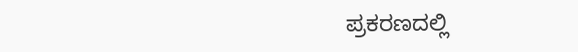ಪ್ರಕರಣದಲ್ಲಿ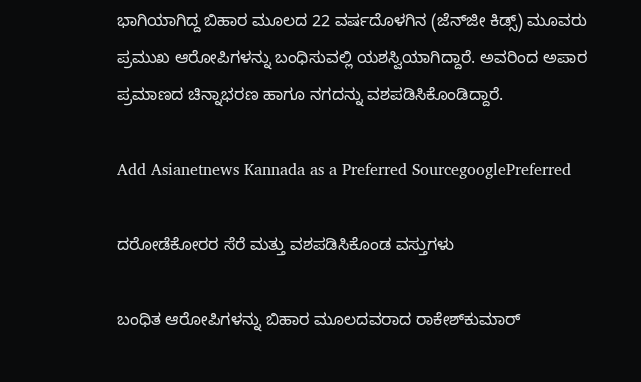ಭಾಗಿಯಾಗಿದ್ದ ಬಿಹಾರ ಮೂಲದ 22 ವರ್ಷದೊಳಗಿನ (ಜೆನ್‌ಜೀ ಕಿಡ್ಸ್) ಮೂವರು ಪ್ರಮುಖ ಆರೋಪಿಗಳನ್ನು ಬಂಧಿಸುವಲ್ಲಿ ಯಶಸ್ವಿಯಾಗಿದ್ದಾರೆ. ಅವರಿಂದ ಅಪಾರ ಪ್ರಮಾಣದ ಚಿನ್ನಾಭರಣ ಹಾಗೂ ನಗದನ್ನು ವಶಪಡಿಸಿಕೊಂಡಿದ್ದಾರೆ.

Add Asianetnews Kannada as a Preferred SourcegooglePreferred

ದರೋಡೆಕೋರರ ಸೆರೆ ಮತ್ತು ವಶಪಡಿಸಿಕೊಂಡ ವಸ್ತುಗಳು

ಬಂಧಿತ ಆರೋಪಿಗಳನ್ನು ಬಿಹಾರ ಮೂಲದವರಾದ ರಾಕೇಶ್‌ಕುಮಾರ್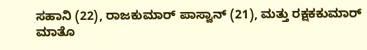ಸಹಾನಿ (22), ರಾಜಕುಮಾರ್ ಪಾಸ್ವಾನ್ (21), ಮತ್ತು ರಕ್ಷಕಕುಮಾರ್ ಮಾತೊ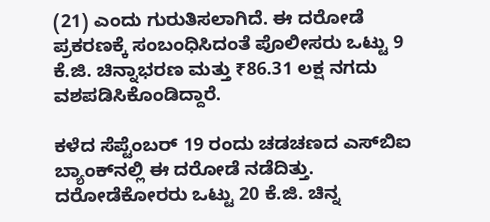(21) ಎಂದು ಗುರುತಿಸಲಾಗಿದೆ. ಈ ದರೋಡೆ ಪ್ರಕರಣಕ್ಕೆ ಸಂಬಂಧಿಸಿದಂತೆ ಪೊಲೀಸರು ಒಟ್ಟು 9 ಕೆ.ಜಿ. ಚಿನ್ನಾಭರಣ ಮತ್ತು ₹86.31 ಲಕ್ಷ ನಗದು ವಶಪಡಿಸಿಕೊಂಡಿದ್ದಾರೆ.

ಕಳೆದ ಸೆಪ್ಟೆಂಬರ್ 19 ರಂದು ಚಡಚಣದ ಎಸ್‌ಬಿಐ ಬ್ಯಾಂಕ್‌ನಲ್ಲಿ ಈ ದರೋಡೆ ನಡೆದಿತ್ತು. ದರೋಡೆಕೋರರು ಒಟ್ಟು 20 ಕೆ.ಜಿ. ಚಿನ್ನ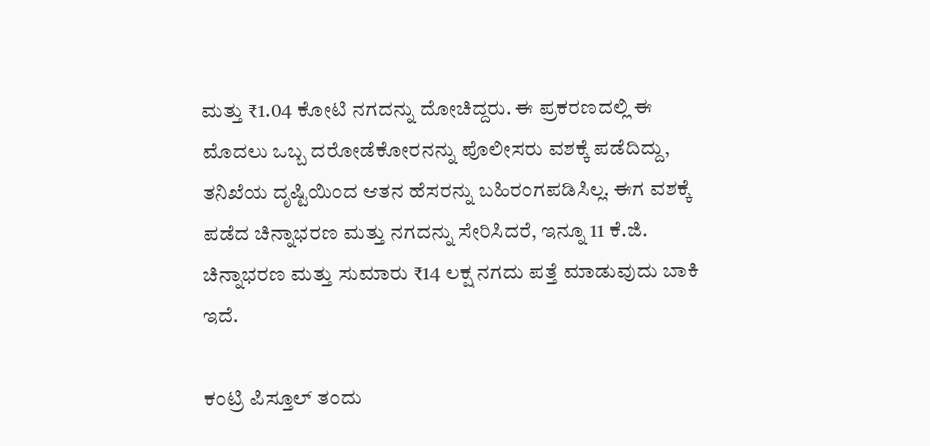ಮತ್ತು ₹1.04 ಕೋಟಿ ನಗದನ್ನು ದೋಚಿದ್ದರು. ಈ ಪ್ರಕರಣದಲ್ಲಿ ಈ ಮೊದಲು ಒಬ್ಬ ದರೋಡೆಕೋರನನ್ನು ಪೊಲೀಸರು ವಶಕ್ಕೆ ಪಡೆದಿದ್ದು, ತನಿಖೆಯ ದೃಷ್ಟಿಯಿಂದ ಆತನ ಹೆಸರನ್ನು ಬಹಿರಂಗಪಡಿಸಿಲ್ಲ. ಈಗ ವಶಕ್ಕೆ ಪಡೆದ ಚಿನ್ನಾಭರಣ ಮತ್ತು ನಗದನ್ನು ಸೇರಿಸಿದರೆ, ಇನ್ನೂ 11 ಕೆ.ಜಿ. ಚಿನ್ನಾಭರಣ ಮತ್ತು ಸುಮಾರು ₹14 ಲಕ್ಷ ನಗದು ಪತ್ತೆ ಮಾಡುವುದು ಬಾಕಿ ಇದೆ.

ಕಂಟ್ರಿ ಪಿಸ್ತೂಲ್‌ ತಂದು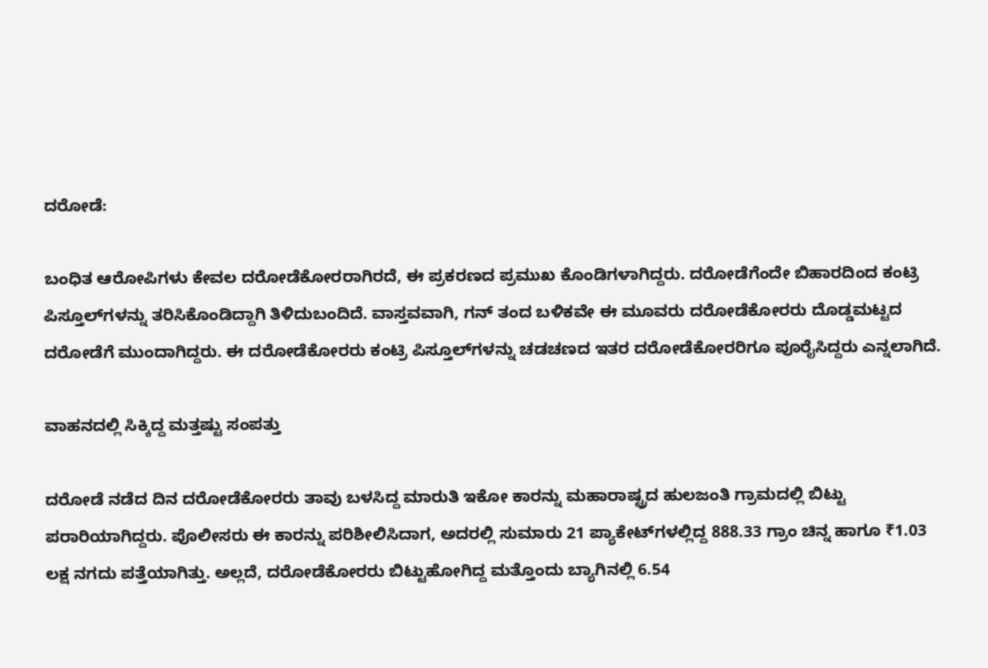ದರೋಡೆ:

ಬಂಧಿತ ಆರೋಪಿಗಳು ಕೇವಲ ದರೋಡೆಕೋರರಾಗಿರದೆ, ಈ ಪ್ರಕರಣದ ಪ್ರಮುಖ ಕೊಂಡಿಗಳಾಗಿದ್ದರು. ದರೋಡೆಗೆಂದೇ ಬಿಹಾರದಿಂದ ಕಂಟ್ರಿ ಪಿಸ್ತೂಲ್‌ಗಳನ್ನು ತರಿಸಿಕೊಂಡಿದ್ದಾಗಿ ತಿಳಿದುಬಂದಿದೆ. ವಾಸ್ತವವಾಗಿ, ಗನ್ ತಂದ ಬಳಿಕವೇ ಈ ಮೂವರು ದರೋಡೆಕೋರರು ದೊಡ್ಡಮಟ್ಟದ ದರೋಡೆಗೆ ಮುಂದಾಗಿದ್ದರು. ಈ ದರೋಡೆಕೋರರು ಕಂಟ್ರಿ ಪಿಸ್ತೂಲ್‌ಗಳನ್ನು ಚಡಚಣದ ಇತರ ದರೋಡೆಕೋರರಿಗೂ ಪೂರೈಸಿದ್ದರು ಎನ್ನಲಾಗಿದೆ.

ವಾಹನದಲ್ಲಿ ಸಿಕ್ಕಿದ್ದ ಮತ್ತಷ್ಟು ಸಂಪತ್ತು

ದರೋಡೆ ನಡೆದ ದಿನ ದರೋಡೆಕೋರರು ತಾವು ಬಳಸಿದ್ದ ಮಾರುತಿ ಇಕೋ ಕಾರನ್ನು ಮಹಾರಾಷ್ಟ್ರದ ಹುಲಜಂತಿ ಗ್ರಾಮದಲ್ಲಿ ಬಿಟ್ಟು ಪರಾರಿಯಾಗಿದ್ದರು. ಪೊಲೀಸರು ಈ ಕಾರನ್ನು ಪರಿಶೀಲಿಸಿದಾಗ, ಅದರಲ್ಲಿ ಸುಮಾರು 21 ಪ್ಯಾಕೇಟ್‌ಗಳಲ್ಲಿದ್ದ 888.33 ಗ್ರಾಂ ಚಿನ್ನ ಹಾಗೂ ₹1.03 ಲಕ್ಷ ನಗದು ಪತ್ತೆಯಾಗಿತ್ತು. ಅಲ್ಲದೆ, ದರೋಡೆಕೋರರು ಬಿಟ್ಟುಹೋಗಿದ್ದ ಮತ್ತೊಂದು ಬ್ಯಾಗಿನಲ್ಲಿ 6.54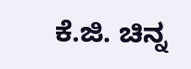ಕೆ.ಜಿ. ಚಿನ್ನ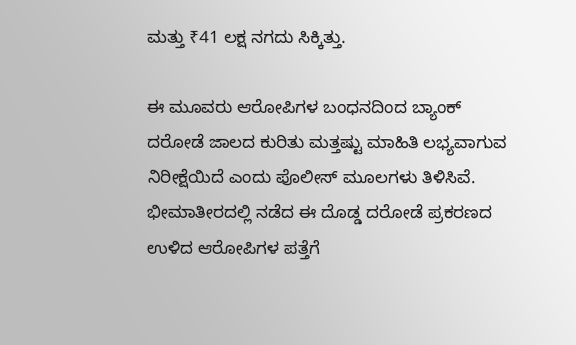ಮತ್ತು ₹41 ಲಕ್ಷ ನಗದು ಸಿಕ್ಕಿತ್ತು.

ಈ ಮೂವರು ಆರೋಪಿಗಳ ಬಂಧನದಿಂದ ಬ್ಯಾಂಕ್ ದರೋಡೆ ಜಾಲದ ಕುರಿತು ಮತ್ತಷ್ಟು ಮಾಹಿತಿ ಲಭ್ಯವಾಗುವ ನಿರೀಕ್ಷೆಯಿದೆ ಎಂದು ಪೊಲೀಸ್ ಮೂಲಗಳು ತಿಳಿಸಿವೆ. ಭೀಮಾತೀರದಲ್ಲಿ ನಡೆದ ಈ ದೊಡ್ಡ ದರೋಡೆ ಪ್ರಕರಣದ ಉಳಿದ ಆರೋಪಿಗಳ ಪತ್ತೆಗೆ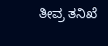ತೀವ್ರ ತನಿಖೆ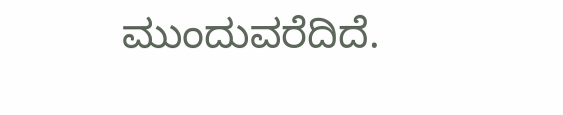ಮುಂದುವರೆದಿದೆ.